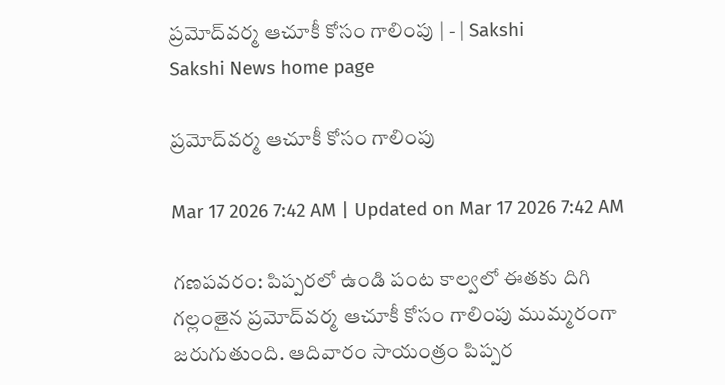ప్రమోద్‌వర్మ ఆచూకీ కోసం గాలింపు | - | Sakshi
Sakshi News home page

ప్రమోద్‌వర్మ ఆచూకీ కోసం గాలింపు

Mar 17 2026 7:42 AM | Updated on Mar 17 2026 7:42 AM

గణపవరం: పిప్పరలో ఉండి పంట కాల్వలో ఈతకు దిగి గల్లంతైన ప్రమోద్‌వర్మ ఆచూకీ కోసం గాలింపు ముమ్మరంగా జరుగుతుంది. ఆదివారం సాయంత్రం పిప్పర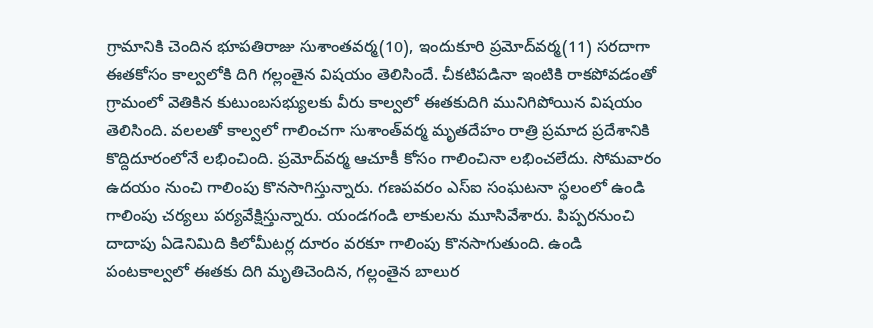గ్రామానికి చెందిన భూపతిరాజు సుశాంతవర్మ(10), ఇందుకూరి ప్రమోద్‌వర్మ(11) సరదాగా ఈతకోసం కాల్వలోకి దిగి గల్లంతైన విషయం తెలిసిందే. చీకటిపడినా ఇంటికి రాకపోవడంతో గ్రామంలో వెతికిన కుటుంబసభ్యులకు వీరు కాల్వలో ఈతకుదిగి మునిగిపోయిన విషయం తెలిసింది. వలలతో కాల్వలో గాలించగా సుశాంత్‌వర్మ మృతదేహం రాత్రి ప్రమాద ప్రదేశానికి కొద్దిదూరంలోనే లభించింది. ప్రమోద్‌వర్మ ఆచూకీ కోసం గాలించినా లభించలేదు. సోమవారం ఉదయం నుంచి గాలింపు కొనసాగిస్తున్నారు. గణపవరం ఎస్‌ఐ సంఘటనా స్థలంలో ఉండి గాలింపు చర్యలు పర్యవేక్షిస్తున్నారు. యండగండి లాకులను మూసివేశారు. పిప్పరనుంచి దాదాపు ఏడెనిమిది కిలోమీటర్ల దూరం వరకూ గాలింపు కొనసాగుతుంది. ఉండి పంటకాల్వలో ఈతకు దిగి మృతిచెందిన, గల్లంతైన బాలుర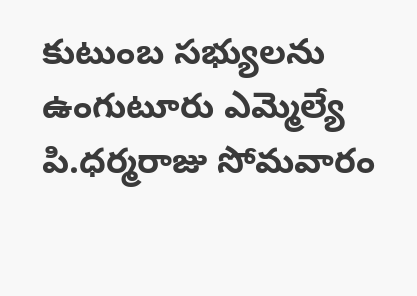కుటుంబ సభ్యులను ఉంగుటూరు ఎమ్మెల్యే పి.ధర్మరాజు సోమవారం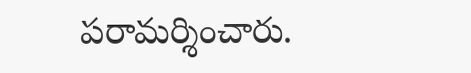పరామర్శించారు.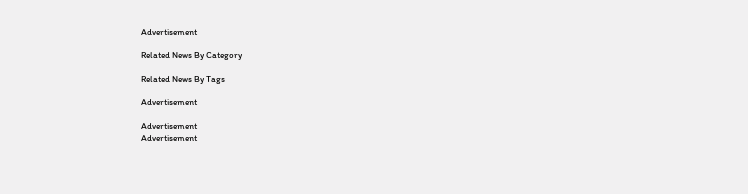Advertisement

Related News By Category

Related News By Tags

Advertisement

Advertisement
Advertisement